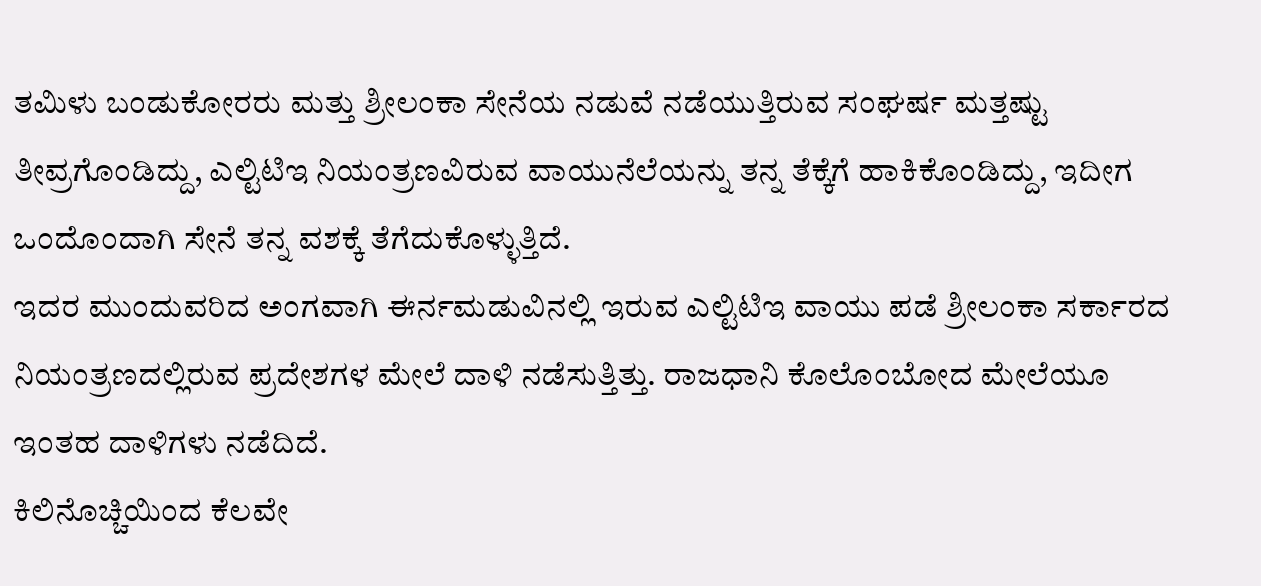ತಮಿಳು ಬಂಡುಕೋರರು ಮತ್ತು ಶ್ರೀಲಂಕಾ ಸೇನೆಯ ನಡುವೆ ನಡೆಯುತ್ತಿರುವ ಸಂಘರ್ಷ ಮತ್ತಷ್ಟು ತೀವ್ರಗೊಂಡಿದ್ದು, ಎಲ್ಟಿಟಿಇ ನಿಯಂತ್ರಣವಿರುವ ವಾಯುನೆಲೆಯನ್ನು ತನ್ನ ತೆಕ್ಕೆಗೆ ಹಾಕಿಕೊಂಡಿದ್ದು, ಇದೀಗ ಒಂದೊಂದಾಗಿ ಸೇನೆ ತನ್ನ ವಶಕ್ಕೆ ತೆಗೆದುಕೊಳ್ಳುತ್ತಿದೆ.
ಇದರ ಮುಂದುವರಿದ ಅಂಗವಾಗಿ ಈರ್ನಮಡುವಿನಲ್ಲಿ ಇರುವ ಎಲ್ಟಿಟಿಇ ವಾಯು ಪಡೆ ಶ್ರೀಲಂಕಾ ಸರ್ಕಾರದ ನಿಯಂತ್ರಣದಲ್ಲಿರುವ ಪ್ರದೇಶಗಳ ಮೇಲೆ ದಾಳಿ ನಡೆಸುತ್ತಿತ್ತು. ರಾಜಧಾನಿ ಕೊಲೊಂಬೋದ ಮೇಲೆಯೂ ಇಂತಹ ದಾಳಿಗಳು ನಡೆದಿದೆ.
ಕಿಲಿನೊಚ್ಚಿಯಿಂದ ಕೆಲವೇ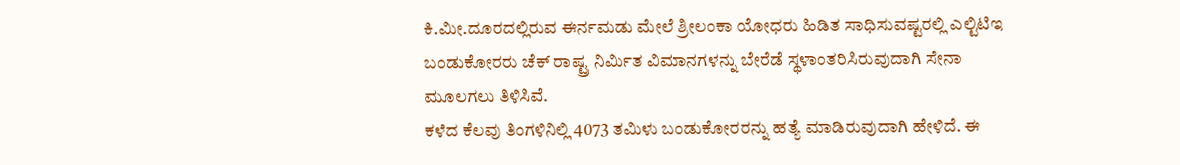ಕಿ.ಮೀ.ದೂರದಲ್ಲಿರುವ ಈರ್ನಮಡು ಮೇಲೆ ಶ್ರೀಲಂಕಾ ಯೋಧರು ಹಿಡಿತ ಸಾಧಿಸುವಷ್ಟರಲ್ಲಿ ಎಲ್ಟಿಟಿಇ ಬಂಡುಕೋರರು ಚೆಕ್ ರಾಷ್ಟ್ರ ನಿರ್ಮಿತ ವಿಮಾನಗಳನ್ನು ಬೇರೆಡೆ ಸ್ಥಳಾಂತರಿಸಿರುವುದಾಗಿ ಸೇನಾ ಮೂಲಗಲು ತಿಳಿಸಿವೆ.
ಕಳೆದ ಕೆಲವು ತಿಂಗಳಿನಿಲ್ಲಿ 4073 ತಮಿಳು ಬಂಡುಕೋರರನ್ನು ಹತ್ಯೆ ಮಾಡಿರುವುದಾಗಿ ಹೇಳಿದೆ. ಈ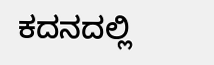ಕದನದಲ್ಲಿ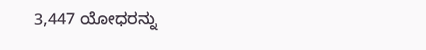3,447 ಯೋಧರನ್ನು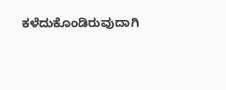ಕಳೆದುಕೊಂಡಿರುವುದಾಗಿ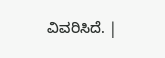ವಿವರಿಸಿದೆ. |